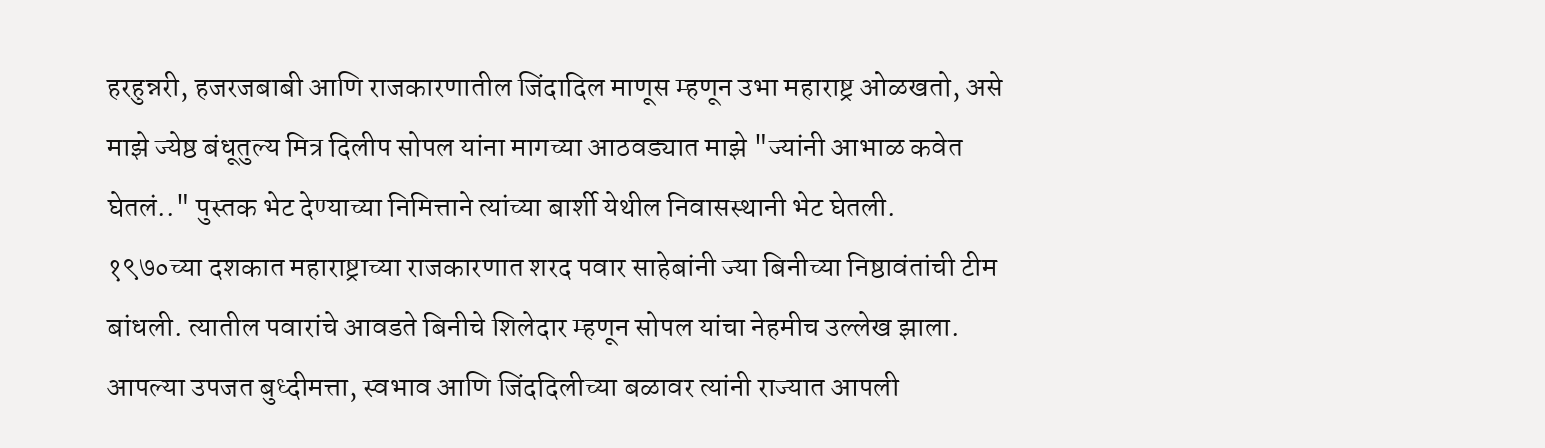हरहुन्नरी, हजरजबाबी आणि राजकारणातील जिंदादिल माणूस म्हणून उभा महाराष्ट्र ओळखतो, असे माझे ज्येष्ठ बंधूतुल्य मित्र दिलीप सोपल यांना मागच्या आठवड्यात माझे "ज्यांनी आभाळ कवेत घेतलं.." पुस्तक भेट देण्याच्या निमित्ताने त्यांच्या बार्शी येथील निवासस्थानी भेट घेतली.
१९७०च्या दशकात महाराष्ट्राच्या राजकारणात शरद पवार साहेबांनी ज्या बिनीच्या निष्ठावंतांची टीम बांधली. त्यातील पवारांचे आवडते बिनीचे शिलेदार म्हणून सोपल यांचा नेहमीच उल्लेख झाला. आपल्या उपजत बुध्दीमत्ता, स्वभाव आणि जिंददिलीच्या बळावर त्यांनी राज्यात आपली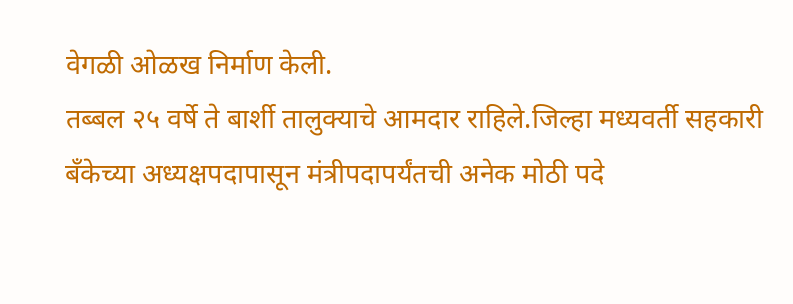वेगळी ओळख निर्माण केली.
तब्बल २५ वर्षे ते बार्शी तालुक्याचे आमदार राहिले.जिल्हा मध्यवर्ती सहकारी बँकेच्या अध्यक्षपदापासून मंत्रीपदापर्यंतची अनेक मोठी पदे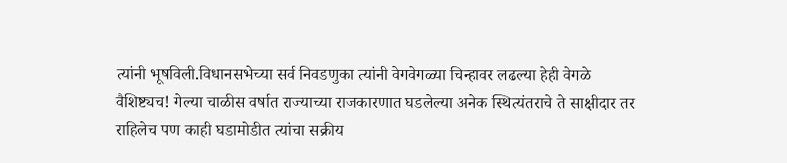त्यांनी भूषविली.विधानसभेच्या सर्व निवडणुका त्यांनी वेगवेगळ्या चिन्हावर लढल्या हेही वेगळे वैशिष्ट्यच! गेल्या चाळीस वर्षात राज्याच्या राजकारणात घडलेल्या अनेक स्थित्यंतराचे ते साक्षीदार तर राहिलेच पण काही घडामोडीत त्यांचा सक्रीय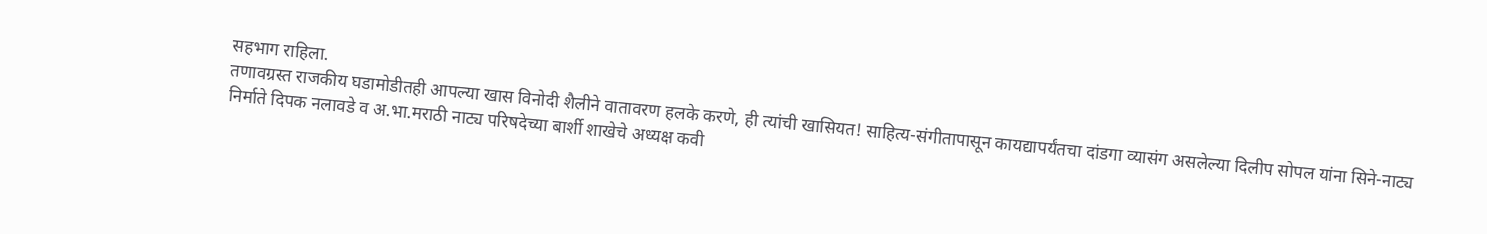सहभाग राहिला.
तणावग्रस्त राजकीय घडामोडीतही आपल्या खास विनोदी शैलीने वातावरण हलके करणे, ही त्यांची खासियत! साहित्य-संगीतापासून कायद्यापर्यंतचा दांडगा व्यासंग असलेल्या दिलीप सोपल यांना सिने-नाट्य निर्माते दिपक नलावडे व अ.भा.मराठी नाट्य परिषदेच्या बार्शी शाखेचे अध्यक्ष कवी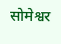सोमेश्वर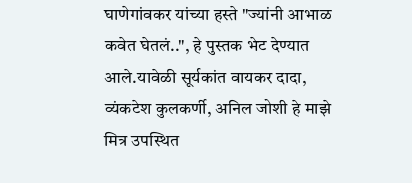घाणेगांवकर यांच्या हस्ते "ज्यांनी आभाळ कवेत घेतलं..", हे पुस्तक भेट देण्यात आले.यावेळी सूर्यकांत वायकर दादा, व्यंकटेश कुलकर्णी, अनिल जोशी हे माझे मित्र उपस्थित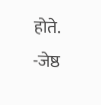होते.
-जेष्ठ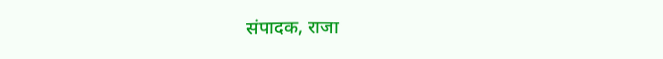संपादक, राजा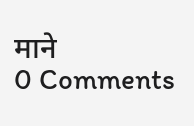माने
0 Comments